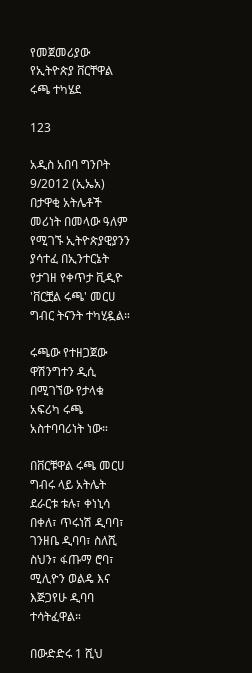የመጀመሪያው የኢትዮጵያ ቨርቸዋል ሩጫ ተካሄደ

123

አዲስ አበባ ግንቦት 9/2012 (ኢኤአ) በታዋቂ አትሌቶች መሪነት በመላው ዓለም የሚገኙ ኢትዮጵያዊያንን ያሳተፈ በኢንተርኔት የታገዘ የቀጥታ ቪዲዮ 'ቨርቿል ሩጫ' መርሀ ግብር ትናንት ተካሂዷል።

ሩጫው የተዘጋጀው ዋሽንግተን ዲሲ በሚገኘው የታላቁ አፍሪካ ሩጫ አስተባባሪነት ነው።

በቨርቹዋል ሩጫ መርሀ ግብሩ ላይ አትሌት ደራርቱ ቱሉ፣ ቀነኒሳ በቀለ፣ ጥሩነሽ ዲባባ፣ ገንዘቤ ዲባባ፣ ስለሺ ስህን፣ ፋጡማ ሮባ፣ ሚሊዮን ወልዴ እና እጅጋየሁ ዲባባ ተሳትፈዋል።

በውድድሩ 1 ሺህ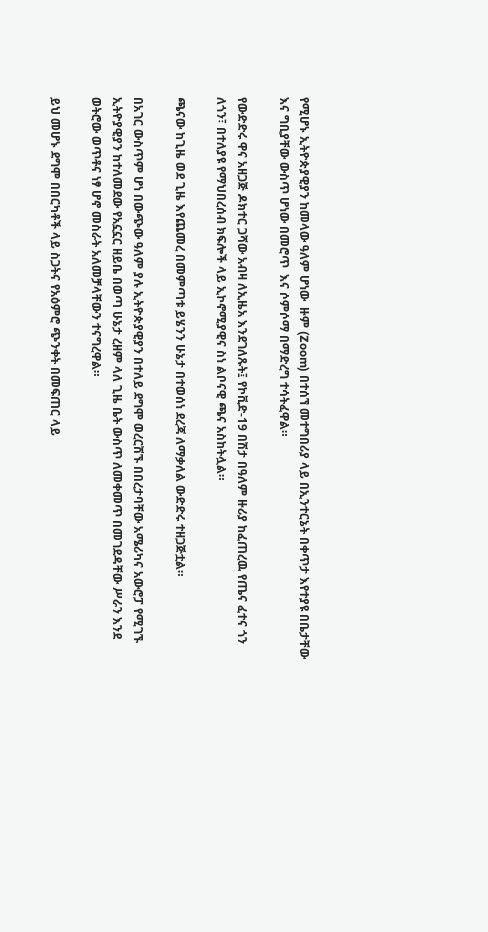የሚሆኑ ኢትዮጵያዊያን ከመላው ዓለም ሆነው  ዙም (Zoom) በተሰኘ መተግበሪያ ላይ በኢንተርኔት በቀጥታ እየተያዩ በቤታቸው እና ግቢያቸው ውስጥ ሆነው በመሮጥ  እና ሶምሶማ በማድረግ ተሳትፈዋል።

የውድድሩ ዋና አዘጋጅ ዶክተር ጋሻው አብዛ ለኢዜአ እንደገለጹት፤ የኮቪድ-19 በሽታ በዓለም ዙሪያ ከፈጠረዉ የጤና ፈተና ጎን ለጎን፣ በተለያዩ የማህበረሰብ ክፍሎች ላይ ኢኮኖሚያዊና ስነ ልቦናዊ ጫና አስከትሏል።

ጫናው ከጊዜ ወደ ጊዜ እየጨመረ በመምጣቱ ይሄንን ሁኔታ በተወሰነ ደረጃ ለማቃለል ውድድሩ ተዘጋጅቷል።

በአገር ውስጥም ሆነ በውጭው ዓለም ያሉ ኢትዮጵያዊያን በተለይ ደግሞ ወረርሽኙ በበረታባቸው አሜሪካና አውሮፓ የሚገኙ ኢትዮያዊያን ከተለመደው የአኗኗር ዘይቤ በወጣ ሁኔታ ረዘም ላለ ጊዜ ቤት ውስጥ ለመቀመጥ በመገደዳቸው ሥራን እንደ ወትሮው ወጥቶና ነፃ ሆኖ መስራት አለመቻላቸውን ተናግረዋል።

ይህ መሆኑ ደግሞ በበርካቶች ላይ ስጋትና የአዕምሮ ጭንቀት በመፍጠር ላይ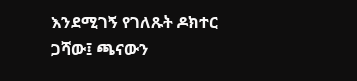እንደሚገኝ የገለጹት ዶክተር ጋሻው፤ ጫናውን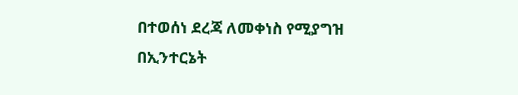በተወሰነ ደረጃ ለመቀነስ የሚያግዝ በኢንተርኔት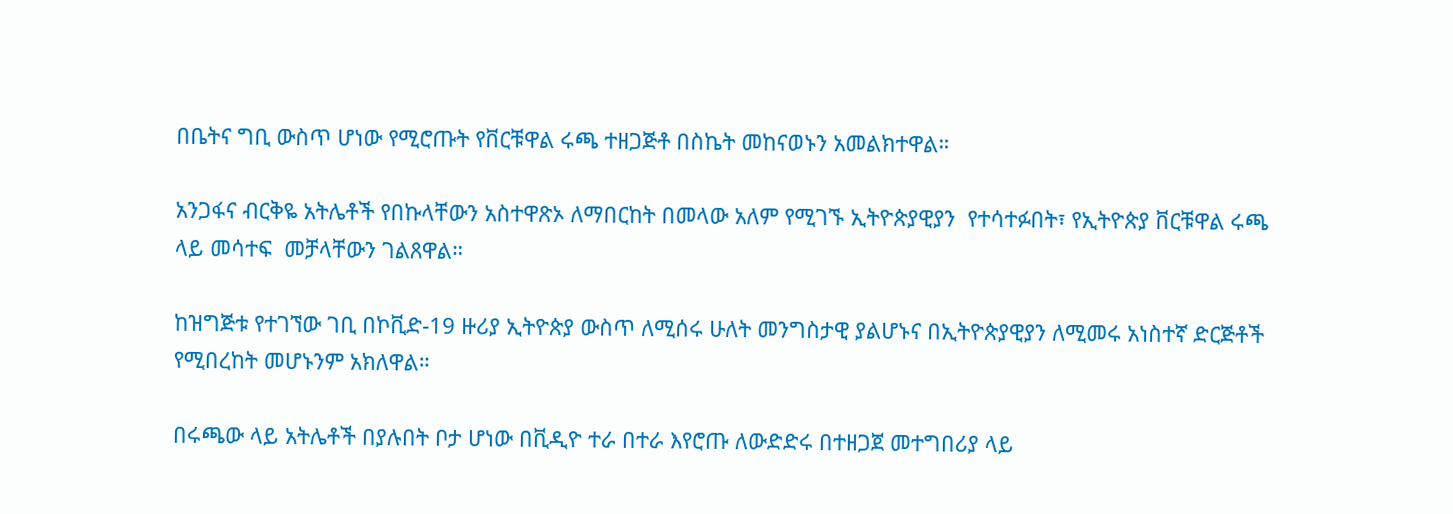በቤትና ግቢ ውስጥ ሆነው የሚሮጡት የቨርቹዋል ሩጫ ተዘጋጅቶ በስኬት መከናወኑን አመልክተዋል።

አንጋፋና ብርቅዬ አትሌቶች የበኩላቸውን አስተዋጽኦ ለማበርከት በመላው አለም የሚገኙ ኢትዮጵያዊያን  የተሳተፉበት፣ የኢትዮጵያ ቨርቹዋል ሩጫ ላይ መሳተፍ  መቻላቸውን ገልጸዋል።

ከዝግጅቱ የተገኘው ገቢ በኮቪድ-19 ዙሪያ ኢትዮጵያ ውስጥ ለሚሰሩ ሁለት መንግስታዊ ያልሆኑና በኢትዮጵያዊያን ለሚመሩ አነስተኛ ድርጅቶች የሚበረከት መሆኑንም አክለዋል።

በሩጫው ላይ አትሌቶች በያሉበት ቦታ ሆነው በቪዲዮ ተራ በተራ እየሮጡ ለውድድሩ በተዘጋጀ መተግበሪያ ላይ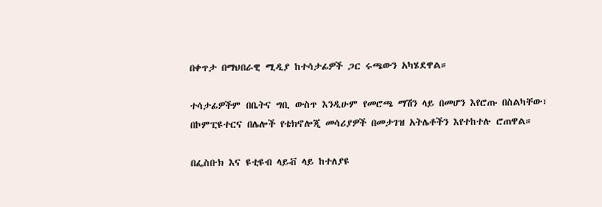በቀጥታ በማህበራዊ ሚዲያ ከተሳታፊዎች ጋር ሩጫውን አካሄደዋል።

ተሳታፊዎችም በቤትና ግቢ ውስጥ እንዲሁም የመሮጫ ማሽን ላይ በመሆን እየሮጡ በስልካቸው፣ በኮምፒዩተርና በሌሎች የቴክኖሎጂ መሳሪያዎች በመታገዝ አትሌቶችን እየተከተሉ ሮጠዋል።

በፌስቡክ እና ዩቲዩብ ላይቭ ላይ ከተለያዩ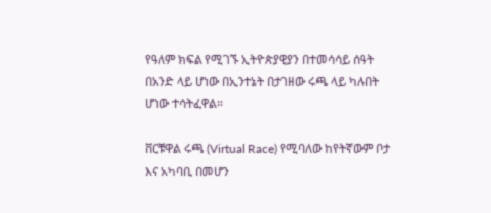የዓለም ክፍል የሚገኙ ኢትዮጵያዊያን በተመሳሳይ ሰዓት በአንድ ላይ ሆነው በኢንተኔት በታገዘው ሩጫ ላይ ካሉበት ሆነው ተሳትፈዋል።

ቨርቹዋል ሩጫ (Virtual Race) የሚባለው ከየትኛውም ቦታ እና አካባቢ በመሆን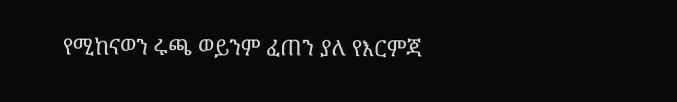የሚከናወን ሩጫ ወይንም ፈጠን ያለ የእርምጃ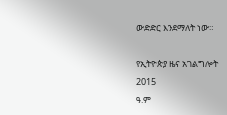ውድድር እንደማለት ነው።

የኢትዮጵያ ዜና አገልግሎት
2015
ዓ.ም